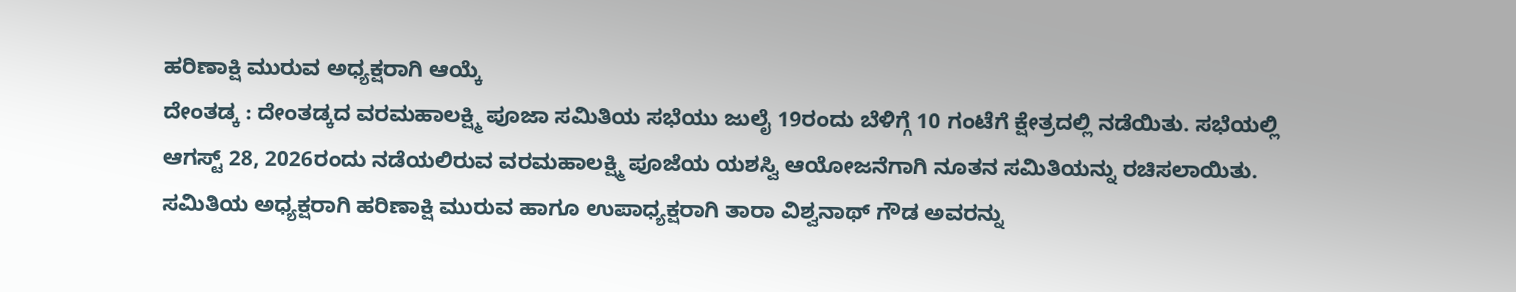ಹರಿಣಾಕ್ಷಿ ಮುರುವ ಅಧ್ಯಕ್ಷರಾಗಿ ಆಯ್ಕೆ
ದೇಂತಡ್ಕ : ದೇಂತಡ್ಕದ ವರಮಹಾಲಕ್ಷ್ಮಿ ಪೂಜಾ ಸಮಿತಿಯ ಸಭೆಯು ಜುಲೈ 19ರಂದು ಬೆಳಿಗ್ಗೆ 10 ಗಂಟೆಗೆ ಕ್ಷೇತ್ರದಲ್ಲಿ ನಡೆಯಿತು. ಸಭೆಯಲ್ಲಿ ಆಗಸ್ಟ್ 28, 2026ರಂದು ನಡೆಯಲಿರುವ ವರಮಹಾಲಕ್ಷ್ಮಿ ಪೂಜೆಯ ಯಶಸ್ವಿ ಆಯೋಜನೆಗಾಗಿ ನೂತನ ಸಮಿತಿಯನ್ನು ರಚಿಸಲಾಯಿತು.
ಸಮಿತಿಯ ಅಧ್ಯಕ್ಷರಾಗಿ ಹರಿಣಾಕ್ಷಿ ಮುರುವ ಹಾಗೂ ಉಪಾಧ್ಯಕ್ಷರಾಗಿ ತಾರಾ ವಿಶ್ವನಾಥ್ ಗೌಡ ಅವರನ್ನು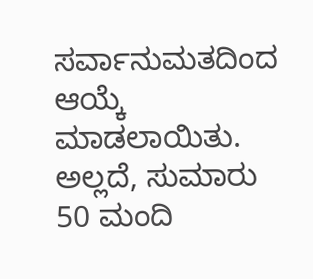ಸರ್ವಾನುಮತದಿಂದ ಆಯ್ಕೆ ಮಾಡಲಾಯಿತು. ಅಲ್ಲದೆ, ಸುಮಾರು 50 ಮಂದಿ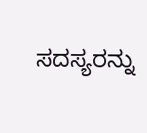ಸದಸ್ಯರನ್ನು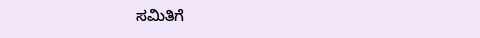ಸಮಿತಿಗೆ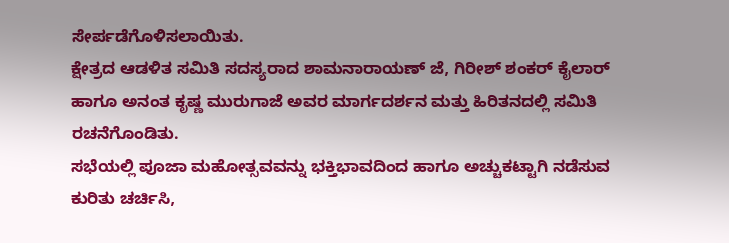ಸೇರ್ಪಡೆಗೊಳಿಸಲಾಯಿತು.
ಕ್ಷೇತ್ರದ ಆಡಳಿತ ಸಮಿತಿ ಸದಸ್ಯರಾದ ಶಾಮನಾರಾಯಣ್ ಜೆ, ಗಿರೀಶ್ ಶಂಕರ್ ಕೈಲಾರ್ ಹಾಗೂ ಅನಂತ ಕೃಷ್ಣ ಮುರುಗಾಜೆ ಅವರ ಮಾರ್ಗದರ್ಶನ ಮತ್ತು ಹಿರಿತನದಲ್ಲಿ ಸಮಿತಿ ರಚನೆಗೊಂಡಿತು.
ಸಭೆಯಲ್ಲಿ ಪೂಜಾ ಮಹೋತ್ಸವವನ್ನು ಭಕ್ತಿಭಾವದಿಂದ ಹಾಗೂ ಅಚ್ಚುಕಟ್ಟಾಗಿ ನಡೆಸುವ ಕುರಿತು ಚರ್ಚಿಸಿ,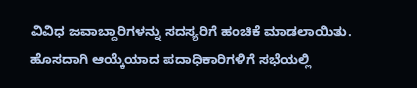ವಿವಿಧ ಜವಾಬ್ದಾರಿಗಳನ್ನು ಸದಸ್ಯರಿಗೆ ಹಂಚಿಕೆ ಮಾಡಲಾಯಿತು. ಹೊಸದಾಗಿ ಆಯ್ಕೆಯಾದ ಪದಾಧಿಕಾರಿಗಳಿಗೆ ಸಭೆಯಲ್ಲಿ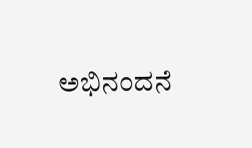ಅಭಿನಂದನೆ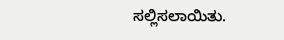ಸಲ್ಲಿಸಲಾಯಿತು.